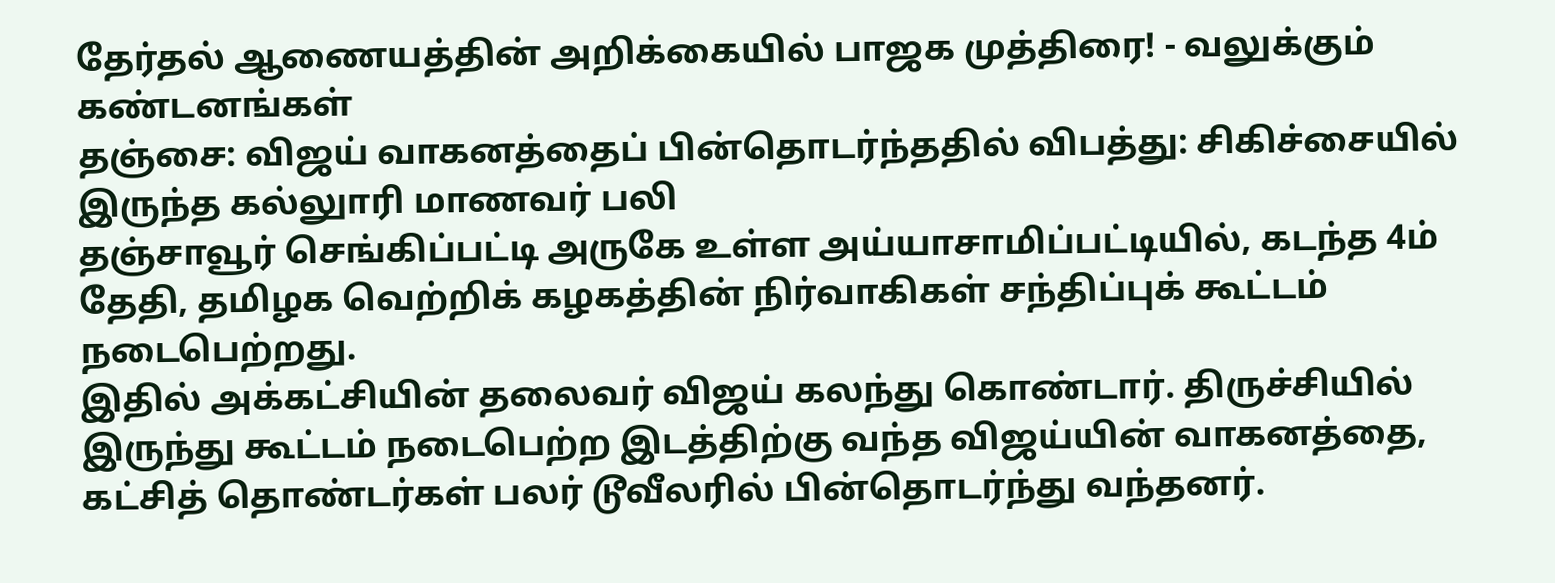தேர்தல் ஆணையத்தின் அறிக்கையில் பாஜக முத்திரை! - வலுக்கும் கண்டனங்கள்
தஞ்சை: விஜய் வாகனத்தைப் பின்தொடர்ந்ததில் விபத்து: சிகிச்சையில் இருந்த கல்லுாரி மாணவர் பலி
தஞ்சாவூர் செங்கிப்பட்டி அருகே உள்ள அய்யாசாமிப்பட்டியில், கடந்த 4ம் தேதி, தமிழக வெற்றிக் கழகத்தின் நிர்வாகிகள் சந்திப்புக் கூட்டம் நடைபெற்றது.
இதில் அக்கட்சியின் தலைவர் விஜய் கலந்து கொண்டார். திருச்சியில் இருந்து கூட்டம் நடைபெற்ற இடத்திற்கு வந்த விஜய்யின் வாகனத்தை, கட்சித் தொண்டர்கள் பலர் டூவீலரில் பின்தொடர்ந்து வந்தனர்.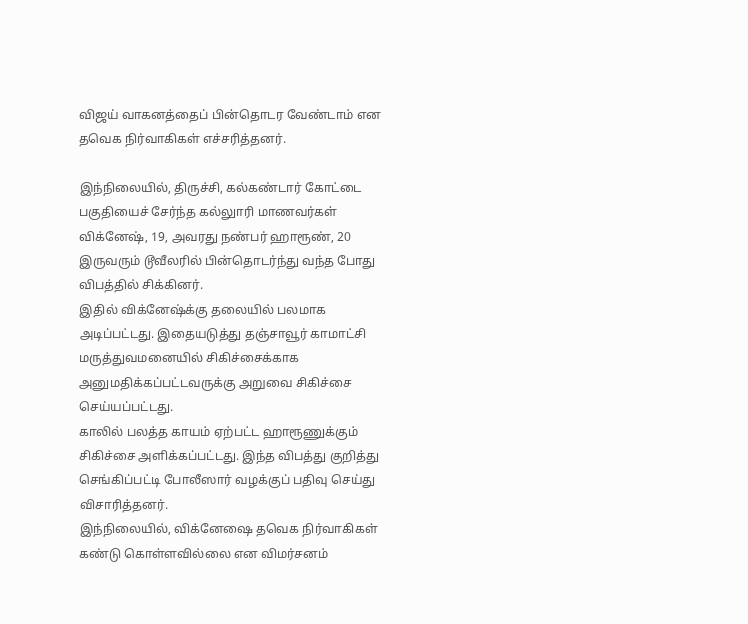விஜய் வாகனத்தைப் பின்தொடர வேண்டாம் என தவெக நிர்வாகிகள் எச்சரித்தனர்.

இந்நிலையில், திருச்சி, கல்கண்டார் கோட்டை பகுதியைச் சேர்ந்த கல்லுாரி மாணவர்கள் விக்னேஷ், 19, அவரது நண்பர் ஹாரூண், 20 இருவரும் டூவீலரில் பின்தொடர்ந்து வந்த போது விபத்தில் சிக்கினர்.
இதில் விக்னேஷ்க்கு தலையில் பலமாக அடிப்பட்டது. இதையடுத்து தஞ்சாவூர் காமாட்சி மருத்துவமனையில் சிகிச்சைக்காக அனுமதிக்கப்பட்டவருக்கு அறுவை சிகிச்சை செய்யப்பட்டது.
காலில் பலத்த காயம் ஏற்பட்ட ஹாரூணுக்கும் சிகிச்சை அளிக்கப்பட்டது. இந்த விபத்து குறித்து செங்கிப்பட்டி போலீஸார் வழக்குப் பதிவு செய்து விசாரித்தனர்.
இந்நிலையில், விக்னேஷை தவெக நிர்வாகிகள் கண்டு கொள்ளவில்லை என விமர்சனம்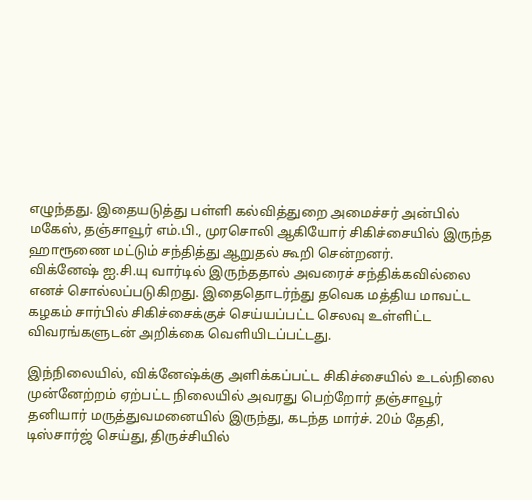எழுந்தது. இதையடுத்து பள்ளி கல்வித்துறை அமைச்சர் அன்பில் மகேஸ், தஞ்சாவூர் எம்.பி., முரசொலி ஆகியோர் சிகிச்சையில் இருந்த ஹாரூணை மட்டும் சந்தித்து ஆறுதல் கூறி சென்றனர்.
விக்னேஷ் ஐ.சி.யு வார்டில் இருந்ததால் அவரைச் சந்திக்கவில்லை எனச் சொல்லப்படுகிறது. இதைதொடர்ந்து தவெக மத்திய மாவட்ட கழகம் சார்பில் சிகிச்சைக்குச் செய்யப்பட்ட செலவு உள்ளிட்ட விவரங்களுடன் அறிக்கை வெளியிடப்பட்டது.

இந்நிலையில், விக்னேஷ்க்கு அளிக்கப்பட்ட சிகிச்சையில் உடல்நிலை முன்னேற்றம் ஏற்பட்ட நிலையில் அவரது பெற்றோர் தஞ்சாவூர் தனியார் மருத்துவமனையில் இருந்து, கடந்த மார்ச். 20ம் தேதி, டிஸ்சார்ஜ் செய்து, திருச்சியில்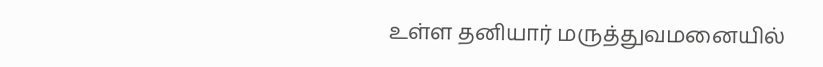உள்ள தனியார் மருத்துவமனையில்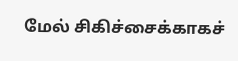மேல் சிகிச்சைக்காகச்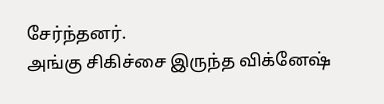சேர்ந்தனர்.
அங்கு சிகிச்சை இருந்த விக்னேஷ்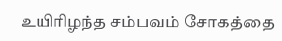உயிரிழந்த சம்பவம் சோகத்தை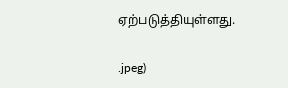ஏற்படுத்தியுள்ளது.


.jpeg)